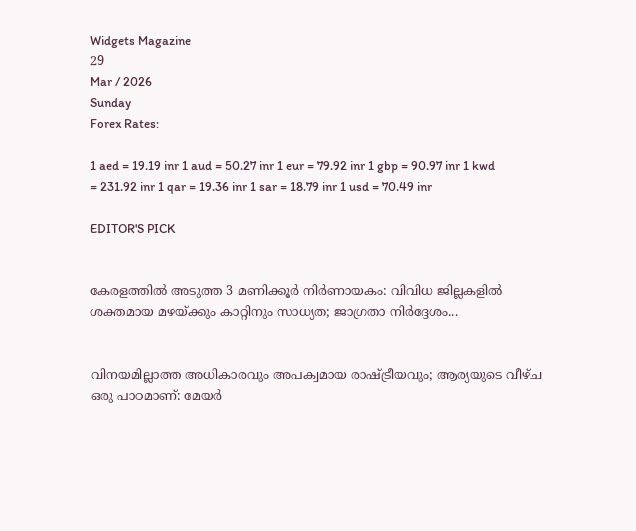Widgets Magazine
29
Mar / 2026
Sunday
Forex Rates:

1 aed = 19.19 inr 1 aud = 50.27 inr 1 eur = 79.92 inr 1 gbp = 90.97 inr 1 kwd = 231.92 inr 1 qar = 19.36 inr 1 sar = 18.79 inr 1 usd = 70.49 inr

EDITOR'S PICK


കേരളത്തിൽ അടുത്ത 3 മണിക്കൂർ നിർണായകം: വിവിധ ജില്ലകളിൽ ശക്തമായ മഴയ്ക്കും കാറ്റിനും സാധ്യത; ജാഗ്രതാ നിർദ്ദേശം...


വിനയമില്ലാത്ത അധികാരവും അപക്വമായ രാഷ്ട്രീയവും; ആര്യയുടെ വീഴ്ച ഒരു പാഠമാണ്: മേയർ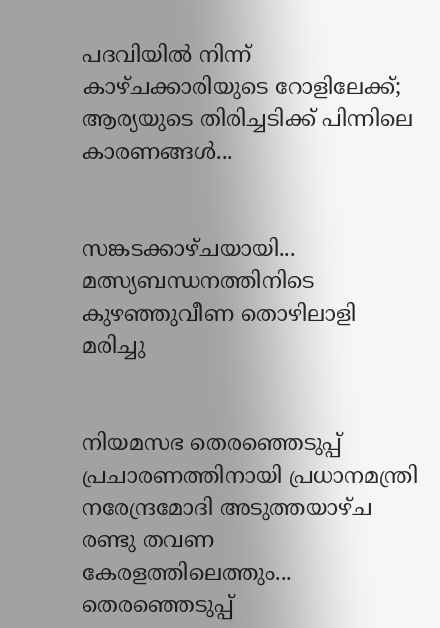പദവിയിൽ നിന്ന് കാഴ്ചക്കാരിയുടെ റോളിലേക്ക്; ആര്യയുടെ തിരിച്ചടിക്ക് പിന്നിലെ കാരണങ്ങൾ...


സങ്കടക്കാഴ്ചയായി... മത്സ്യബന്ധനത്തിനിടെ കുഴഞ്ഞുവീണ തൊഴിലാളി മരിച്ചു


നിയമസഭ തെരഞ്ഞെടുപ്പ് പ്രചാരണത്തിനായി പ്രധാനമന്ത്രി നരേന്ദ്രമോദി അടുത്തയാഴ്ച രണ്ടു തവണ കേരളത്തിലെത്തും... തെരഞ്ഞെടുപ്പ്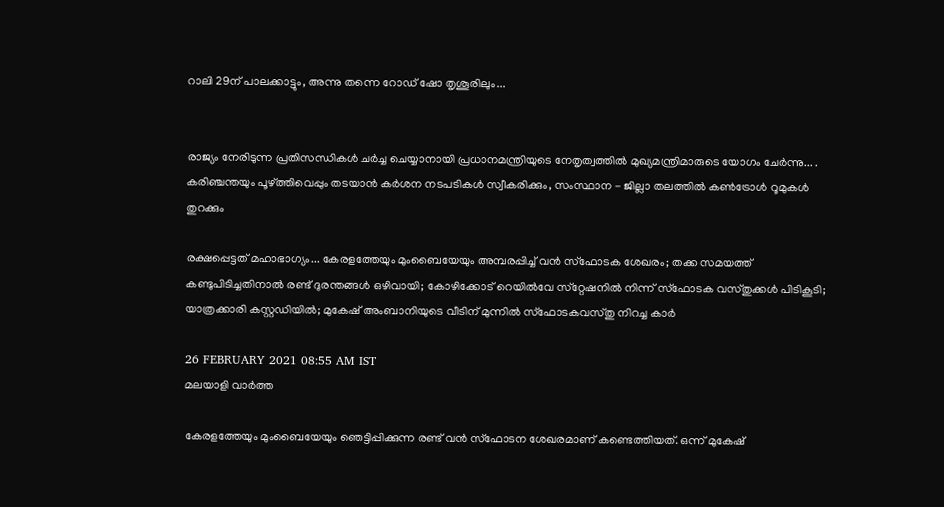റാലി 29ന് പാലക്കാട്ടും, അന്നു തന്നെ റോഡ് ഷോ തൃശൂരിലും...


രാജ്യം നേരിടുന്ന പ്രതിസന്ധികൾ ചർച്ച ചെയ്യാനായി പ്രധാനമന്ത്രിയുടെ നേതൃത്വത്തിൽ മുഖ്യമന്ത്രിമാരുടെ യോഗം ചേർന്നു... . കരിഞ്ചന്തയും പൂഴ്ത്തിവെപ്പും തടയാൻ കർശന നടപടികൾ സ്വീകരിക്കും, സംസ്ഥാന - ജില്ലാ തലത്തിൽ കൺട്രോൾ റൂമുകൾ തുറക്കും

രക്ഷപ്പെട്ടത് മഹാഭാഗ്യം... കേരളത്തേയും മുംബൈയേയും അമ്പരപ്പിച്ച് വന്‍ സ്‌ഫോടക ശേഖരം; തക്ക സമയത്ത് കണ്ടുപിടിച്ചതിനാല്‍ രണ്ട് ദുരന്തങ്ങള്‍ ഒഴിവായി; കോഴിക്കോട് റെയില്‍വേ സ്‌റ്റേഷനില്‍ നിന്ന് സ്‌ഫോടക വസ്തുക്കള്‍ പിടികൂടി; യാത്രക്കാരി കസ്റ്റഡിയില്‍; മുകേഷ് അംബാനിയുടെ വീടിന് മുന്നില്‍ സ്‌ഫോടകവസ്തു നിറച്ച കാര്‍

26 FEBRUARY 2021 08:55 AM IST
മലയാളി വാര്‍ത്ത

കേരളത്തേയും മുംബൈയേയും ഞെട്ടിപ്പിക്കുന്ന രണ്ട് വന്‍ സ്‌ഫോടന ശേഖരമാണ് കണ്ടെത്തിയത്. ഒന്ന് മുകേഷ്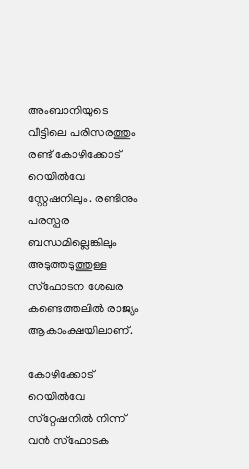അംബാനിയുടെ വീട്ടിലെ പരിസരത്തും രണ്ട് കോഴിക്കോട് റെയില്‍വേ സ്റ്റേഷനിലും. രണ്ടിനും പരസ്പര ബന്ധമില്ലെങ്കിലും അടുത്തടുത്തുള്ള സ്‌ഫോടന ശേഖര കണ്ടെത്തലില്‍ രാജ്യം ആകാംക്ഷയിലാണ്.

കോഴിക്കോട് റെയില്‍വേ സ്‌റ്റേഷനില്‍ നിന്ന് വന്‍ സ്‌ഫോടക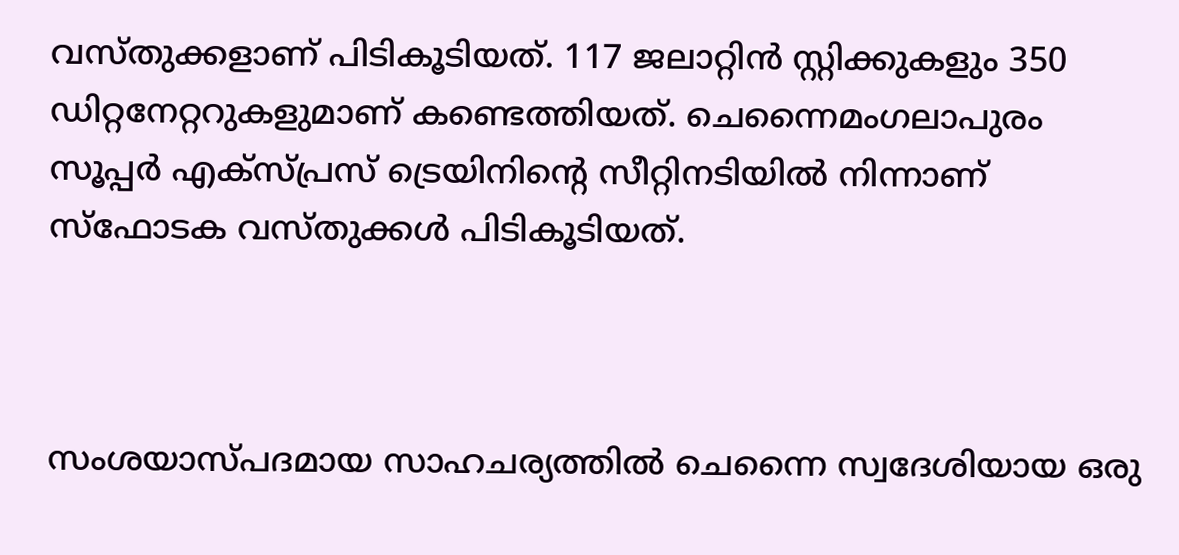വസ്തുക്കളാണ് പിടികൂടിയത്. 117 ജലാറ്റിന്‍ സ്റ്റിക്കുകളും 350 ഡിറ്റനേറ്ററുകളുമാണ് കണ്ടെത്തിയത്. ചെന്നൈമംഗലാപുരം സൂപ്പര്‍ എക്‌സ്പ്രസ് ട്രെയിനിന്റെ സീറ്റിനടിയില്‍ നിന്നാണ് സ്‌ഫോടക വസ്തുക്കള്‍ പിടികൂടിയത്.



സംശയാസ്പദമായ സാഹചര്യത്തില്‍ ചെന്നൈ സ്വദേശിയായ ഒരു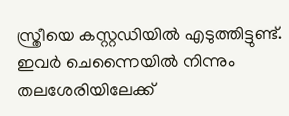സ്ത്രീയെ കസ്റ്റഡിയില്‍ എടുത്തിട്ടുണ്ട്. ഇവര്‍ ചെന്നൈയില്‍ നിന്നും തലശേരിയിലേക്ക്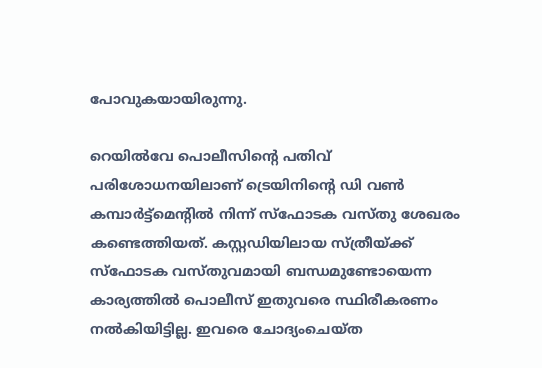പോവുകയായിരുന്നു.

റെയില്‍വേ പൊലീസിന്റെ പതിവ് പരിശോധനയിലാണ് ട്രെയിനിന്റെ ഡി വണ്‍ കമ്പാര്‍ട്ട്‌മെന്റില്‍ നിന്ന് സ്‌ഫോടക വസ്തു ശേഖരം കണ്ടെത്തിയത്. കസ്റ്റഡിയിലായ സ്ത്രീയ്ക്ക് സ്‌ഫോടക വസ്തുവമായി ബന്ധമുണ്ടോയെന്ന കാര്യത്തില്‍ പൊലീസ് ഇതുവരെ സ്ഥിരീകരണം നല്‍കിയിട്ടില്ല. ഇവരെ ചോദ്യംചെയ്ത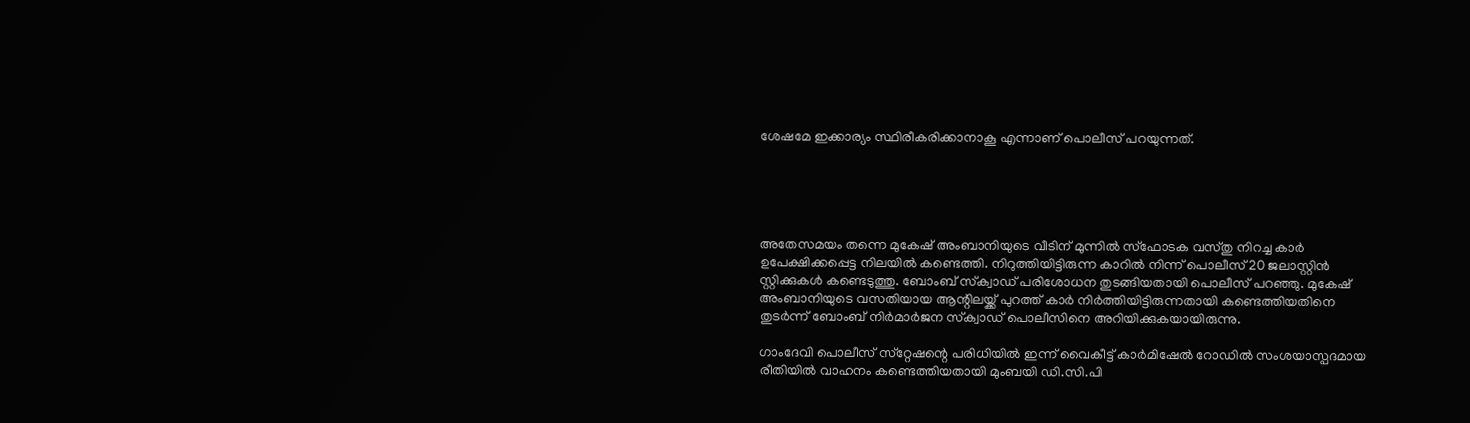ശേഷമേ ഇക്കാര്യം സ്ഥിരീകരിക്കാനാകൂ എന്നാണ് പൊലീസ് പറയുന്നത്.





അതേസമയം തന്നെ മുകേഷ് അംബാനിയുടെ വീടിന് മുന്നില്‍ സ്‌ഫോടക വസ്തു നിറച്ച കാര്‍ ഉപേക്ഷിക്കപ്പെട്ട നിലയില്‍ കണ്ടെത്തി. നിറുത്തിയിട്ടിരുന്ന കാറില്‍ നിന്ന് പൊലീസ് 20 ജലാസ്റ്റിന്‍ സ്റ്റിക്കുകള്‍ കണ്ടെടുത്തു. ബോംബ് സ്‌ക്വാഡ് പരിശോധന തുടങ്ങിയതായി പൊലീസ് പറഞ്ഞു. മുകേഷ് അംബാനിയുടെ വസതിയായ ആന്റിലയ്ക്ക് പുറത്ത് കാര്‍ നിര്‍ത്തിയിട്ടിരുന്നതായി കണ്ടെത്തിയതിനെ തുടര്‍ന്ന് ബോംബ് നിര്‍മാര്‍ജന സ്‌ക്വാഡ് പൊലീസിനെ അറിയിക്കുകയായിരുന്നു.

ഗാംദേവി പൊലീസ് സ്‌റ്റേഷന്റെ പരിധിയില്‍ ഇന്ന് വൈകീട്ട് കാര്‍മിഷേല്‍ റോഡില്‍ സംശയാസ്പദമായ രീതിയില്‍ വാഹനം കണ്ടെത്തിയതായി മുംബയി ഡി.സി.പി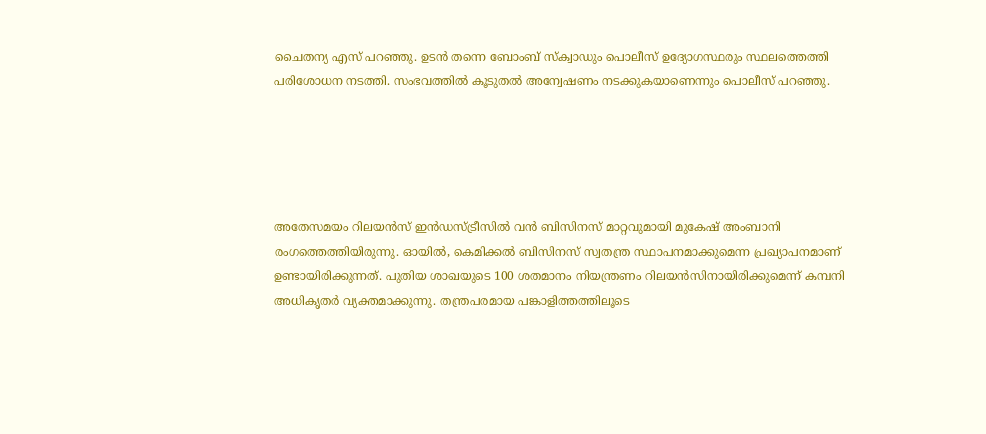ചൈതന്യ എസ് പറഞ്ഞു. ഉടന്‍ തന്നെ ബോംബ് സ്‌ക്വാഡും പൊലീസ് ഉദ്യോഗസ്ഥരും സ്ഥലത്തെത്തി പരിശോധന നടത്തി. സംഭവത്തില്‍ കൂടുതല്‍ അന്വേഷണം നടക്കുകയാണെന്നും പൊലീസ് പറഞ്ഞു.





അതേസമയം റിലയന്‍സ് ഇന്‍ഡസ്ട്രീസില്‍ വന്‍ ബിസിനസ് മാറ്റവുമായി മുകേഷ് അംബാനി രംഗത്തെത്തിയിരുന്നു. ഓയില്‍, കെമിക്കല്‍ ബിസിനസ് സ്വതന്ത്ര സ്ഥാപനമാക്കുമെന്ന പ്രഖ്യാപനമാണ് ഉണ്ടായിരിക്കുന്നത്. പുതിയ ശാഖയുടെ 100 ശതമാനം നിയന്ത്രണം റിലയന്‍സിനായിരിക്കുമെന്ന് കമ്പനി അധികൃതര്‍ വ്യക്തമാക്കുന്നു. തന്ത്രപരമായ പങ്കാളിത്തത്തിലൂടെ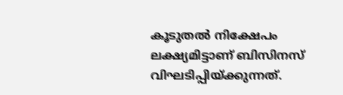കൂടുതല്‍ നിക്ഷേപം ലക്ഷ്യമിട്ടാണ് ബിസിനസ് വിഘടിപ്പിയ്ക്കുന്നത്.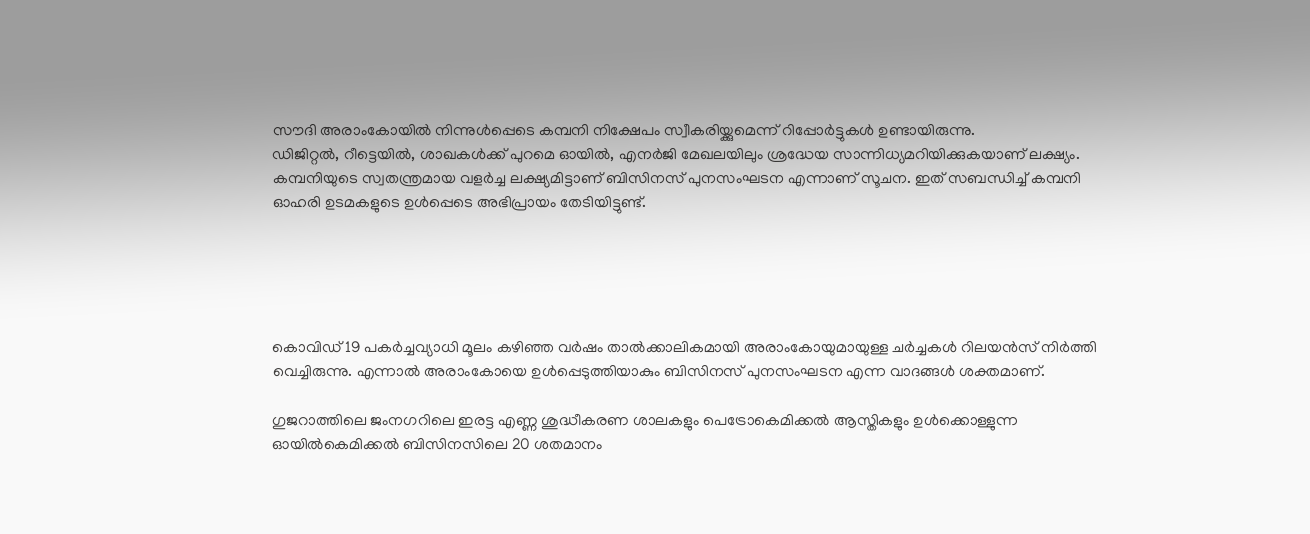സൗദി അരാംകോയില്‍ നിന്നുള്‍പ്പെടെ കമ്പനി നിക്ഷേപം സ്വീകരിയ്ക്കുമെന്ന് റിപ്പോര്‍ട്ടുകള്‍ ഉണ്ടായിരുന്നു.
ഡിജിറ്റല്‍, റീട്ടെയില്‍, ശാഖകള്‍ക്ക് പുറമെ ഓയില്‍, എനര്‍ജി മേഖലയിലും ശ്രദ്ധേയ സാന്നിധ്യമറിയിക്കുകയാണ് ലക്ഷ്യം. കമ്പനിയുടെ സ്വതന്ത്രമായ വളര്‍ച്ച ലക്ഷ്യമിട്ടാണ് ബിസിനസ് പുനസംഘടന എന്നാണ് സൂചന. ഇത് സബന്ധിച്ച് കമ്പനി ഓഹരി ഉടമകളുടെ ഉള്‍പ്പെടെ അഭിപ്രായം തേടിയിട്ടുണ്ട്.





കൊവിഡ് 19 പകര്‍ച്ചവ്യാധി മൂലം കഴിഞ്ഞ വര്‍ഷം താല്‍ക്കാലികമായി അരാംകോയുമായുള്ള ചര്‍ച്ചകള്‍ റിലയന്‍സ് നിര്‍ത്തി വെച്ചിരുന്നു. എന്നാല്‍ അരാംകോയെ ഉള്‍പ്പെടുത്തിയാകും ബിസിനസ് പുനസംഘടന എന്ന വാദങ്ങള്‍ ശക്തമാണ്.

ഗുജറാത്തിലെ ജംനഗറിലെ ഇരട്ട എണ്ണ ശുദ്ധീകരണ ശാലകളും പെട്രോകെമിക്കല്‍ ആസ്തികളും ഉള്‍ക്കൊള്ളുന്ന ഓയില്‍കെമിക്കല്‍ ബിസിനസിലെ 20 ശതമാനം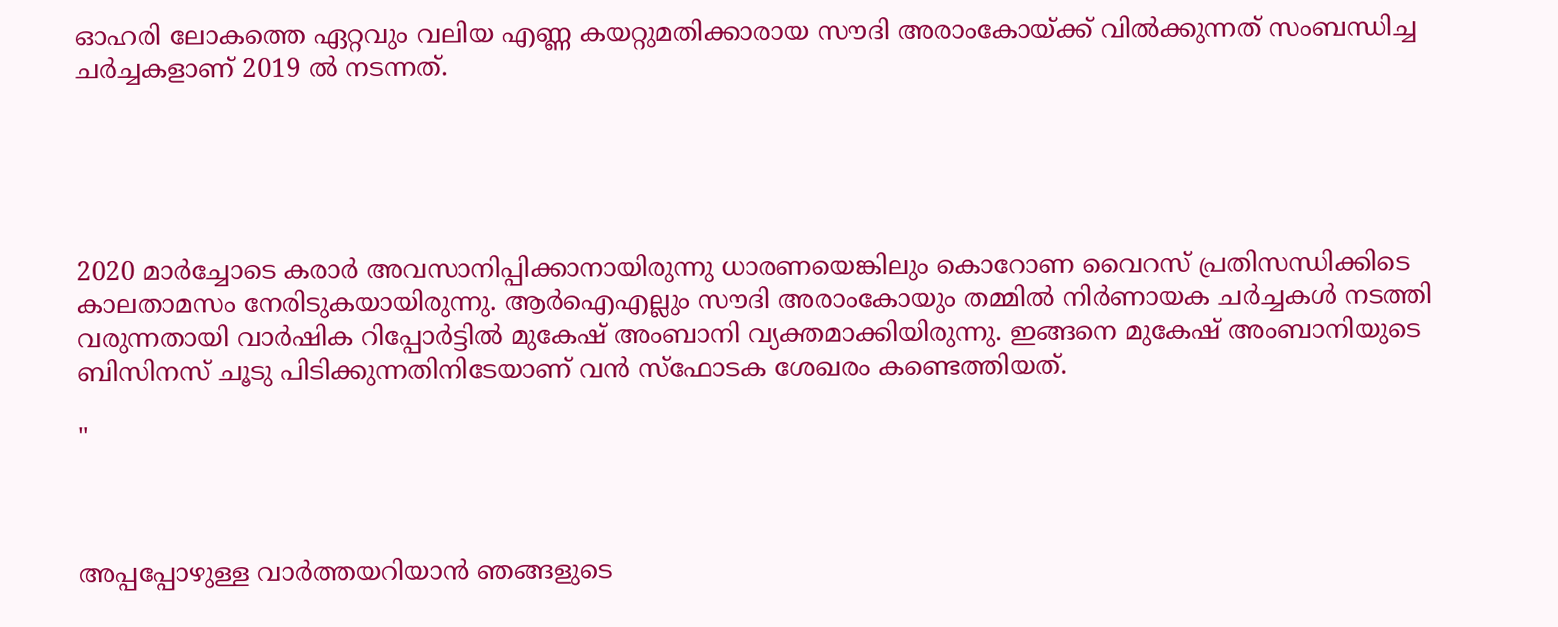ഓഹരി ലോകത്തെ ഏറ്റവും വലിയ എണ്ണ കയറ്റുമതിക്കാരായ സൗദി അരാംകോയ്ക്ക് വില്‍ക്കുന്നത് സംബന്ധിച്ച ചര്‍ച്ചകളാണ് 2019 ല്‍ നടന്നത്.





2020 മാര്‍ച്ചോടെ കരാര്‍ അവസാനിപ്പിക്കാനായിരുന്നു ധാരണയെങ്കിലും കൊറോണ വൈറസ് പ്രതിസന്ധിക്കിടെ കാലതാമസം നേരിടുകയായിരുന്നു. ആര്‍ഐഎല്ലും സൗദി അരാംകോയും തമ്മില്‍ നിര്‍ണായക ചര്‍ച്ചകള്‍ നടത്തി വരുന്നതായി വാര്‍ഷിക റിപ്പോര്‍ട്ടില്‍ മുകേഷ് അംബാനി വ്യക്തമാക്കിയിരുന്നു. ഇങ്ങനെ മുകേഷ് അംബാനിയുടെ ബിസിനസ് ചൂടു പിടിക്കുന്നതിനിടേയാണ് വന്‍ സ്‌ഫോടക ശേഖരം കണ്ടെത്തിയത്.

"



അപ്പപ്പോഴുള്ള വാര്‍ത്തയറിയാന്‍ ഞങ്ങളുടെ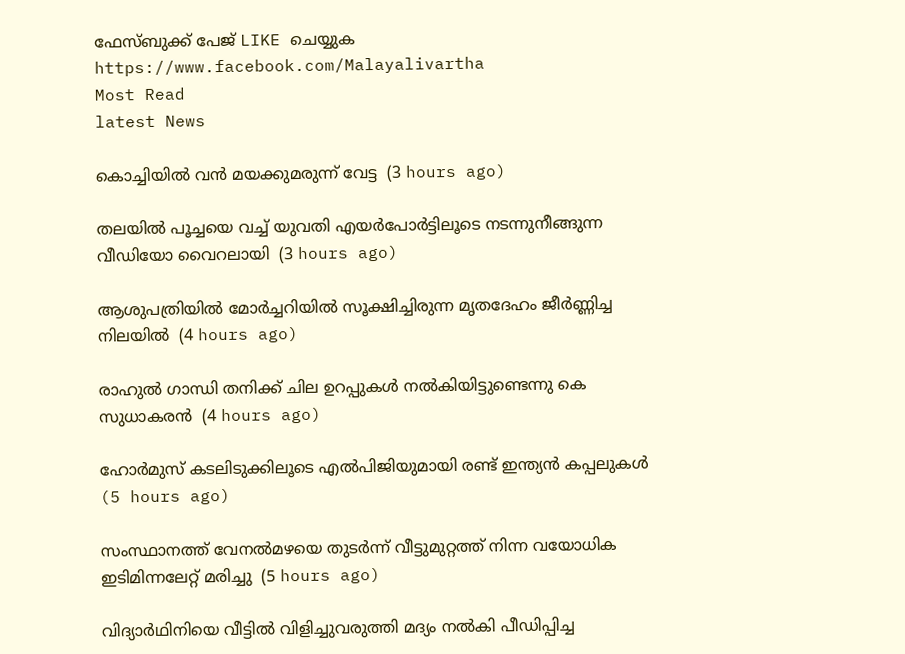ഫേസ്‌ബുക്ക്‌ പേജ് LIKE ചെയ്യുക
https://www.facebook.com/Malayalivartha
Most Read
latest News

കൊച്ചിയില്‍ വന്‍ മയക്കുമരുന്ന് വേട്ട  (3 hours ago)

തലയില്‍ പൂച്ചയെ വച്ച് യുവതി എയര്‍പോര്‍ട്ടിലൂടെ നടന്നുനീങ്ങുന്ന വീഡിയോ വൈറലായി  (3 hours ago)

ആശുപത്രിയില്‍ മോര്‍ച്ചറിയില്‍ സൂക്ഷിച്ചിരുന്ന മൃതദേഹം ജീര്‍ണ്ണിച്ച നിലയില്‍  (4 hours ago)

രാഹുല്‍ ഗാന്ധി തനിക്ക് ചില ഉറപ്പുകള്‍ നല്‍കിയിട്ടുണ്ടെന്നു കെ സുധാകരന്‍  (4 hours ago)

ഹോര്‍മുസ് കടലിടുക്കിലൂടെ എല്‍പിജിയുമായി രണ്ട് ഇന്ത്യന്‍ കപ്പലുകള്‍  (5 hours ago)

സംസ്ഥാനത്ത് വേനല്‍മഴയെ തുടര്‍ന്ന് വീട്ടുമുറ്റത്ത് നിന്ന വയോധിക ഇടിമിന്നലേറ്റ് മരിച്ചു  (5 hours ago)

വിദ്യാര്‍ഥിനിയെ വീട്ടില്‍ വിളിച്ചുവരുത്തി മദ്യം നല്‍കി പീഡിപ്പിച്ച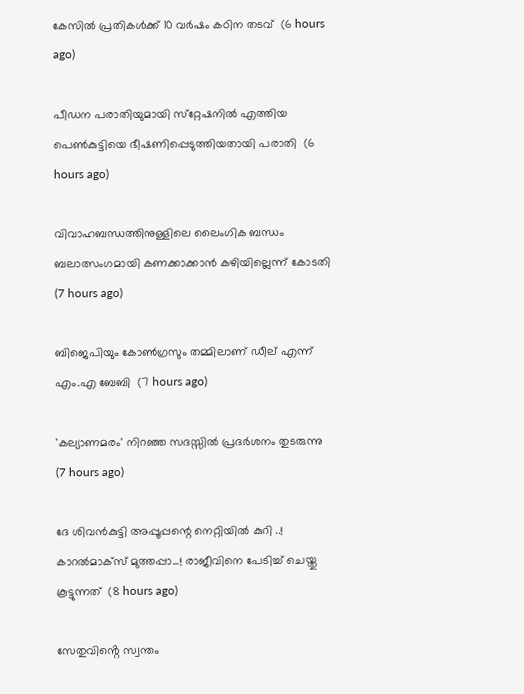കേസില്‍ പ്രതികള്‍ക്ക് 10 വര്‍ഷം കഠിന തടവ്  (6 hours ago)

പീഡന പരാതിയുമായി സ്‌റ്റേഷനില്‍ എത്തിയ പെണ്‍കുട്ടിയെ ഭീഷണിപ്പെടുത്തിയതായി പരാതി  (6 hours ago)

വിവാഹബന്ധത്തിനുള്ളിലെ ലൈംഗിക ബന്ധം ബലാത്സംഗമായി കണക്കാക്കാന്‍ കഴിയില്ലെന്ന് കോടതി  (7 hours ago)

ബിജെപിയും കോണ്‍ഗ്രസും തമ്മിലാണ് ഡീല് എന്ന് എം.എ ബേബി  (7 hours ago)

'കല്യാണമരം' നിറഞ്ഞ സദസ്സില്‍ പ്രദര്‍ശനം തുടരുന്നു  (7 hours ago)

ദേ ശിവൻകുട്ടി അപ്പൂപ്പന്റെ നെറ്റിയിൽ കുറി ..! കാറൽമാക്സ് മുത്തപ്പാ...! രാജീവിനെ പേടിച്ച് ചെയ്തു കൂട്ടുന്നത്  (8 hours ago)

സേതുവിൻ്റെ സ്വന്തം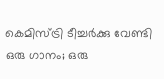കെമിസ്ട്രി ടീച്ചർക്കു വേണ്ടി ഒരു ഗാനം; ഒരു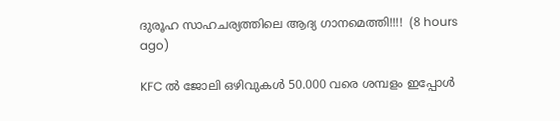ദുരൂഹ സാഹചര്യത്തിലെ ആദ്യ ഗാനമെത്തി!!!!  (8 hours ago)

KFC ൽ ജോലി ഒഴിവുകൾ 50.000 വരെ ശമ്പളം ഇപ്പോൾ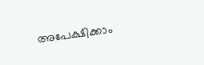അപേക്ഷിക്കാം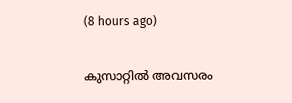(8 hours ago)

കുസാറ്റില്‍ അവസരം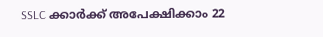SSLC ക്കാർക്ക് അപേക്ഷിക്കാം 22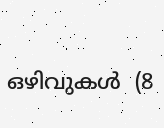ഒഴിവുകള്‍  (8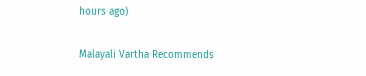hours ago)

Malayali Vartha Recommends